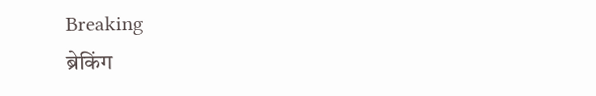Breaking
ब्रेकिंग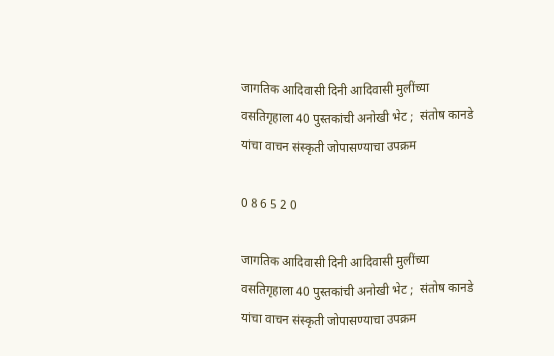जागतिक आदिवासी दिनी आदिवासी मुलींच्या वसतिगृहाला 40 पुस्तकांची अनोखी भेट ;  संतोष कानडे यांचा वाचन संस्कृती जोपासण्याचा उपक्रम

0 8 6 5 2 0

जागतिक आदिवासी दिनी आदिवासी मुलींच्या वसतिगृहाला 40 पुस्तकांची अनोखी भेट ;  संतोष कानडे यांचा वाचन संस्कृती जोपासण्याचा उपक्रम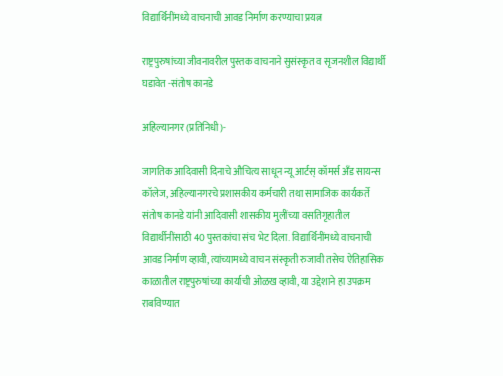विद्यार्थिनींमध्ये वाचनाची आवड निर्माण करण्याचा प्रयत्न

राष्ट्रपुरुषांच्या जीवनावरील पुस्तक वाचनाने सुसंस्कृत व सृजनशील विद्यार्थी घडावेत -संतोष कानडे

अहिल्यानगर (प्रतिनिधी)-

जागतिक आदिवासी दिनाचे औचित्य साधून न्यू आर्टस्‌ कॉमर्स अँड सायन्स कॉलेज, अहिल्यानगरचे प्रशासकीय कर्मचारी तथा सामाजिक कार्यकर्ते संतोष कानडे यांनी आदिवासी शासकीय मुलींच्या वसतिगृहातील विद्यार्थीनींसाठी 40 पुस्तकांचा संच भेट दिला. विद्यार्थिनींमध्ये वाचनाची आवड निर्माण व्हावी, त्यांच्यामध्ये वाचन संस्कृती रुजावी तसेच ऐतिहासिक काळातील राष्ट्रपुरुषांच्या कार्याची ओळख व्हावी, या उद्देशाने हा उपक्रम राबविण्यात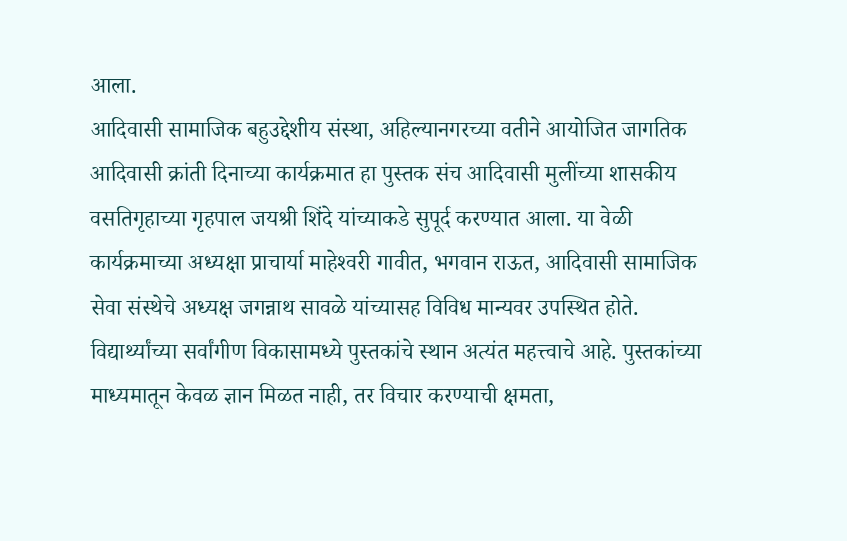आला.
आदिवासी सामाजिक बहुउद्देशीय संस्था, अहिल्यानगरच्या वतीने आयोजित जागतिक आदिवासी क्रांती दिनाच्या कार्यक्रमात हा पुस्तक संच आदिवासी मुलींच्या शासकीय वसतिगृहाच्या गृहपाल जयश्री शिंदे यांच्याकडे सुपूर्द करण्यात आला. या वेळी कार्यक्रमाच्या अध्यक्षा प्राचार्या माहेश्‍वरी गावीत, भगवान राऊत, आदिवासी सामाजिक सेवा संस्थेचे अध्यक्ष जगन्नाथ सावळे यांच्यासह विविध मान्यवर उपस्थित होते.
विद्यार्थ्यांच्या सर्वांगीण विकासामध्ये पुस्तकांचे स्थान अत्यंत महत्त्वाचे आहे. पुस्तकांच्या माध्यमातून केवळ ज्ञान मिळत नाही, तर विचार करण्याची क्षमता,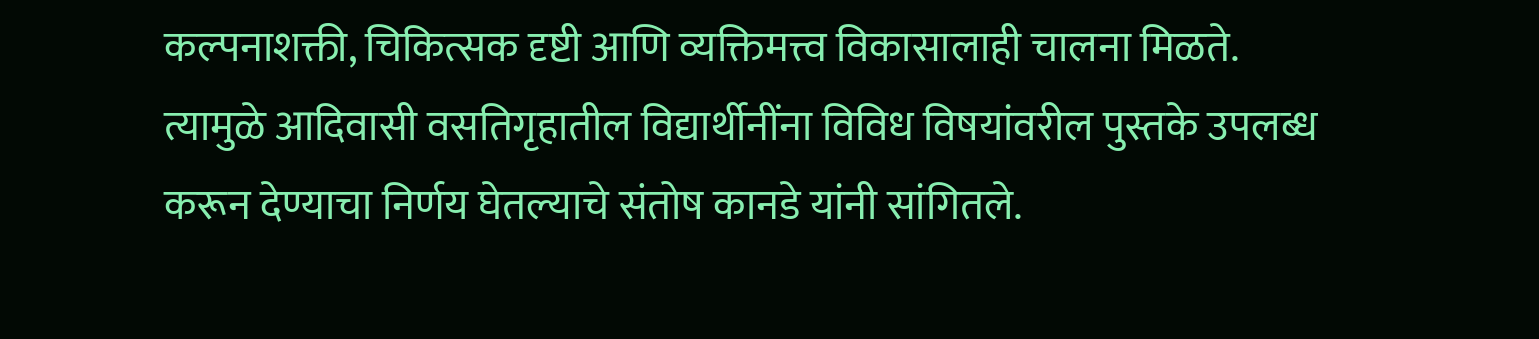कल्पनाशक्ती, चिकित्सक दृष्टी आणि व्यक्तिमत्त्व विकासालाही चालना मिळते. त्यामुळे आदिवासी वसतिगृहातील विद्यार्थीनींना विविध विषयांवरील पुस्तके उपलब्ध करून देण्याचा निर्णय घेतल्याचे संतोष कानडे यांनी सांगितले.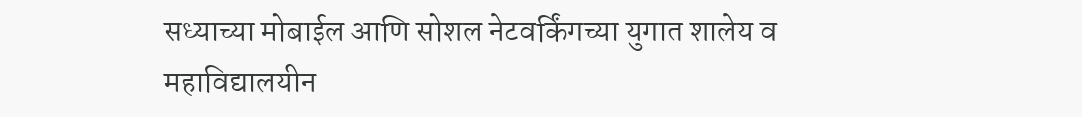सध्याच्या मोबाईल आणि सोशल नेटवर्किंगच्या युगात शालेय व महाविद्यालयीन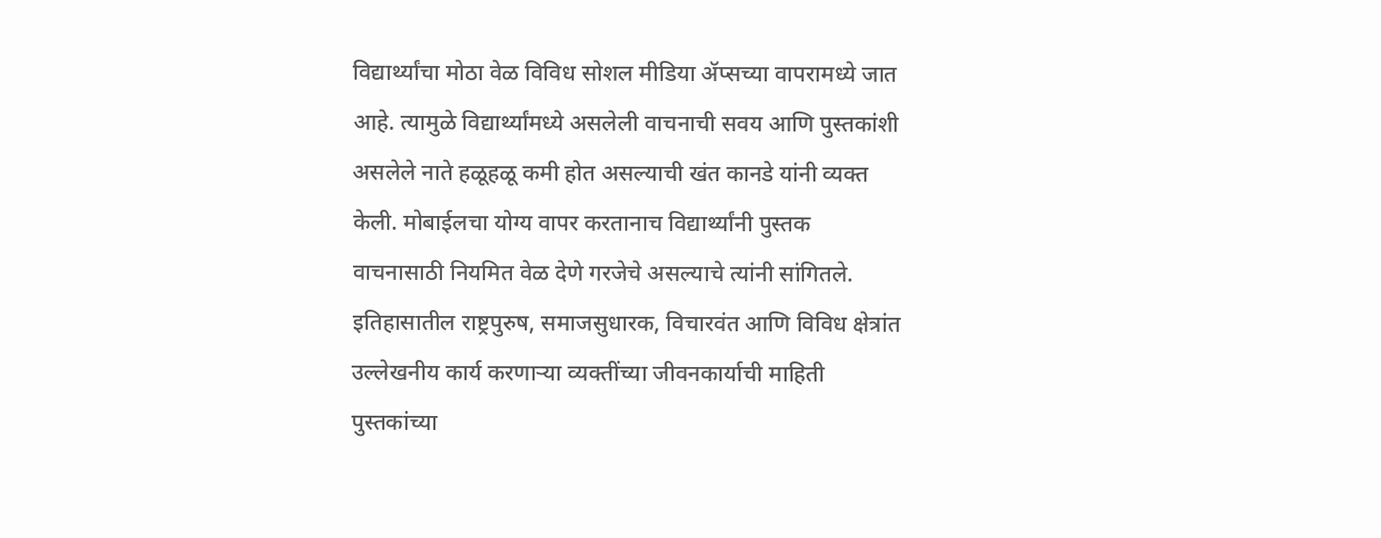विद्यार्थ्यांचा मोठा वेळ विविध सोशल मीडिया ॲप्सच्या वापरामध्ये जात आहे. त्यामुळे विद्यार्थ्यांमध्ये असलेली वाचनाची सवय आणि पुस्तकांशी असलेले नाते हळूहळू कमी होत असल्याची खंत कानडे यांनी व्यक्त केली. मोबाईलचा योग्य वापर करतानाच विद्यार्थ्यांनी पुस्तक वाचनासाठी नियमित वेळ देणे गरजेचे असल्याचे त्यांनी सांगितले.
इतिहासातील राष्ट्रपुरुष, समाजसुधारक, विचारवंत आणि विविध क्षेत्रांत उल्लेखनीय कार्य करणाऱ्या व्यक्तींच्या जीवनकार्याची माहिती पुस्तकांच्या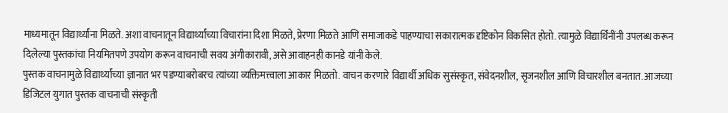माध्यमातून विद्यार्थ्यांना मिळते. अशा वाचनातून विद्यार्थ्यांच्या विचारांना दिशा मिळते, प्रेरणा मिळते आणि समाजाकडे पाहण्याचा सकारात्मक दृष्टिकोन विकसित होतो. त्यामुळे विद्यार्थिनींनी उपलब्ध करून दिलेल्या पुस्तकांचा नियमितपणे उपयोग करून वाचनाची सवय अंगीकारावी, असे आवाहनही कानडे यांनी केले.
पुस्तक वाचनामुळे विद्यार्थ्यांच्या ज्ञानात भर पडण्याबरोबरच त्यांच्या व्यक्तिमत्त्वाला आकार मिळतो. वाचन करणारे विद्यार्थी अधिक सुसंस्कृत, संवेदनशील, सृजनशील आणि विचारशील बनतात. आजच्या डिजिटल युगात पुस्तक वाचनाची संस्कृती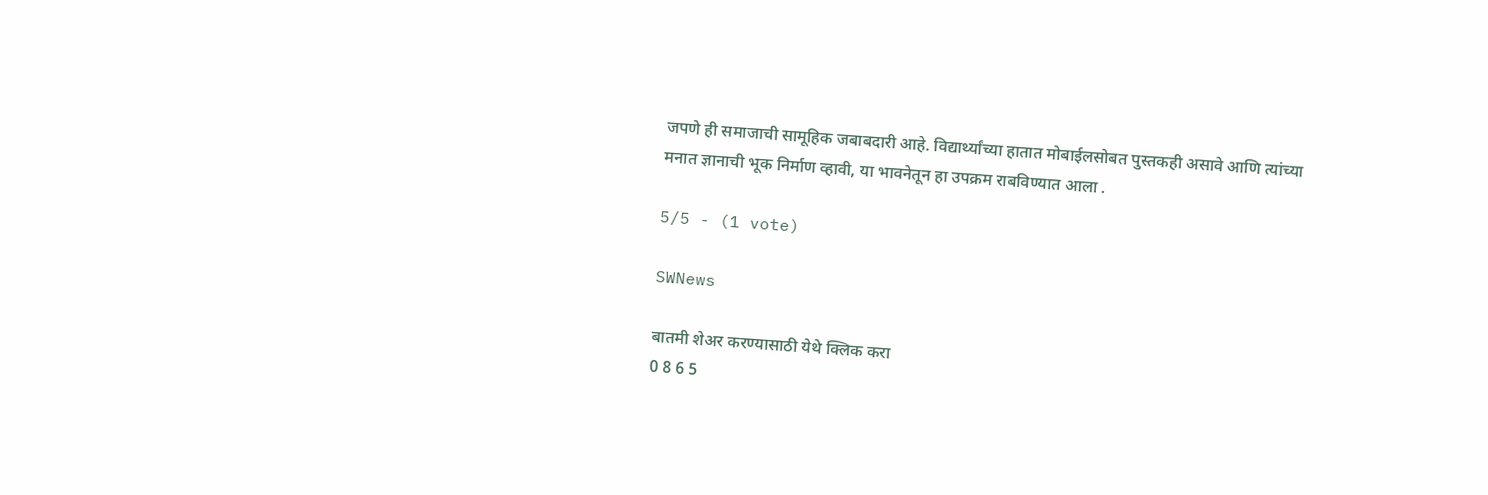जपणे ही समाजाची सामूहिक जबाबदारी आहे. विद्यार्थ्यांच्या हातात मोबाईलसोबत पुस्तकही असावे आणि त्यांच्या मनात ज्ञानाची भूक निर्माण व्हावी, या भावनेतून हा उपक्रम राबविण्यात आला .

5/5 - (1 vote)

SWNews

बातमी शेअर करण्यासाठी येथे क्लिक करा
0 8 6 5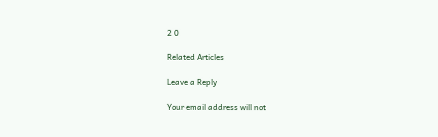2 0

Related Articles

Leave a Reply

Your email address will not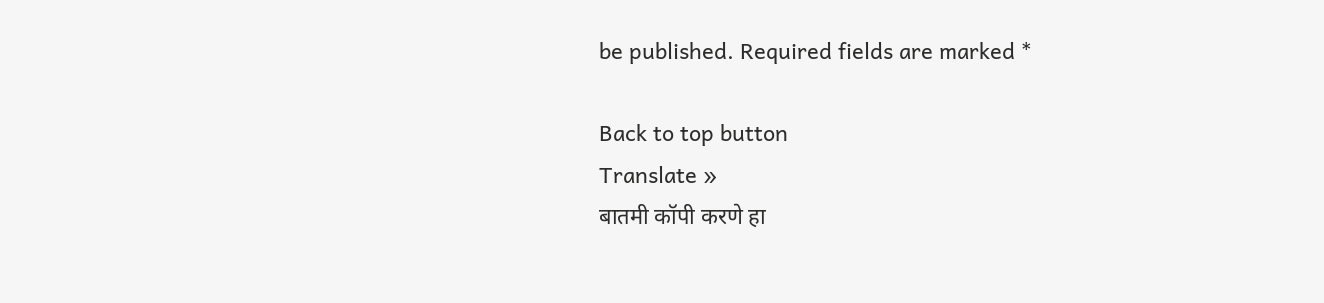be published. Required fields are marked *

Back to top button
Translate »
बातमी कॉपी करणे हा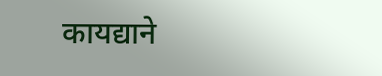कायद्याने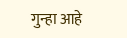गुन्हा आहे